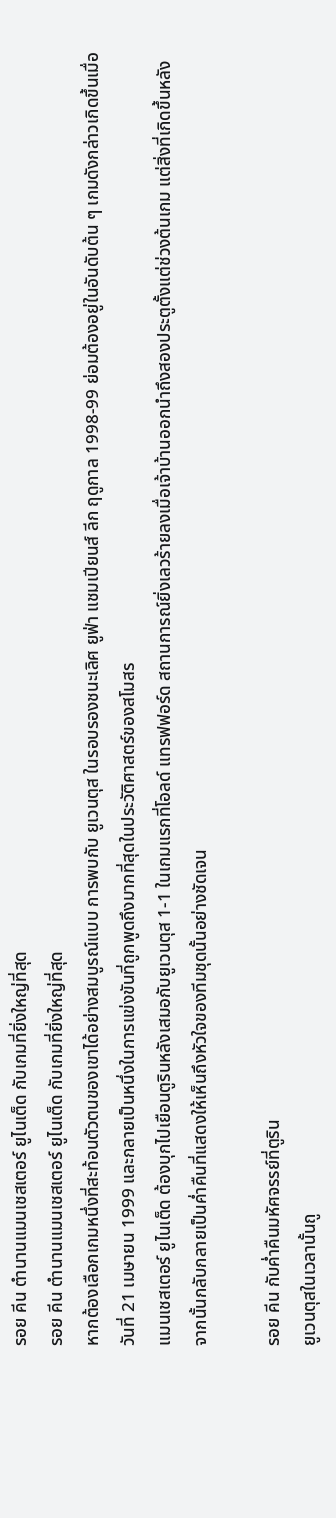รอย คีน ตำนานแมนเชสเตอร์ ยูไนเต็ด กับเกมที่ยิ่งใหญ่ที่สุด
รอย คีน ตำนานแมนเชสเตอร์ ยูไนเต็ด กับเกมที่ยิ่งใหญ่ที่สุด
หากต้องเลือกเกมหนึ่งที่สะท้อนตัวตนของเขาได้อย่างสมบูรณ์แบบ การพบกับ ยูเวนตุส ในรอบรองชนะเลิศ ยูฟ่า แชมเปียนส์ ลีก ฤดูกาล 1998-99 ย่อมต้องอยู่ในอันดับต้น ๆ เกมดังกล่าวเกิดขึ้นเมื่อวันที่ 21 เมษายน 1999 และกลายเป็นหนึ่งในการแข่งขันที่ถูกพูดถึงมากที่สุดในประวัติศาสตร์ของสโมสร
แมนเชสเตอร์ ยูไนเต็ด ต้องบุกไปเยือนตูรินหลังเสมอกับยูเวนตุส 1-1 ในเกมแรกที่โอลด์ แทรฟฟอร์ด สถานการณ์ยิ่งเลวร้ายลงเมื่อเจ้าบ้านออกนำถึงสองประตูตั้งแต่ช่วงต้นเกม แต่สิ่งที่เกิดขึ้นหลังจากนั้นกลับกลายเป็นค่ำคืนที่แสดงให้เห็นถึงหัวใจของทีมชุดนั้นอย่างชัดเจน

รอย คีน กับค่ำคืนมหัศจรรย์ที่ตูริน
ยูเวนตุสในเวลานั้นถู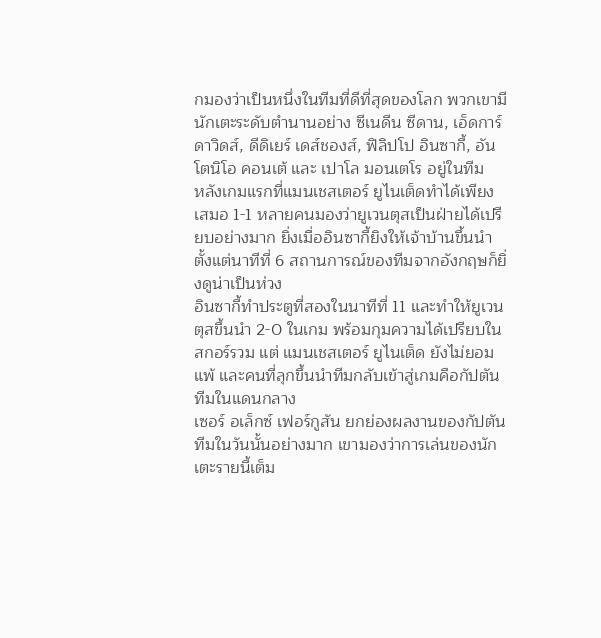กมองว่าเป็นหนึ่งในทีมที่ดีที่สุดของโลก พวกเขามีนักเตะระดับตำนานอย่าง ซีเนดีน ซีดาน, เอ็ดการ์ ดาวิดส์, ดีดิเยร์ เดส์ชองส์, ฟิลิปโป อินซากี้, อันโตนิโอ คอนเต้ และ เปาโล มอนเตโร อยู่ในทีม
หลังเกมแรกที่แมนเชสเตอร์ ยูไนเต็ดทำได้เพียงเสมอ 1-1 หลายคนมองว่ายูเวนตุสเป็นฝ่ายได้เปรียบอย่างมาก ยิ่งเมื่ออินซากี้ยิงให้เจ้าบ้านขึ้นนำตั้งแต่นาทีที่ 6 สถานการณ์ของทีมจากอังกฤษก็ยิ่งดูน่าเป็นห่วง
อินซากี้ทำประตูที่สองในนาทีที่ 11 และทำให้ยูเวนตุสขึ้นนำ 2-0 ในเกม พร้อมกุมความได้เปรียบในสกอร์รวม แต่ แมนเชสเตอร์ ยูไนเต็ด ยังไม่ยอมแพ้ และคนที่ลุกขึ้นนำทีมกลับเข้าสู่เกมคือกัปตันทีมในแดนกลาง
เซอร์ อเล็กซ์ เฟอร์กูสัน ยกย่องผลงานของกัปตันทีมในวันนั้นอย่างมาก เขามองว่าการเล่นของนักเตะรายนี้เต็ม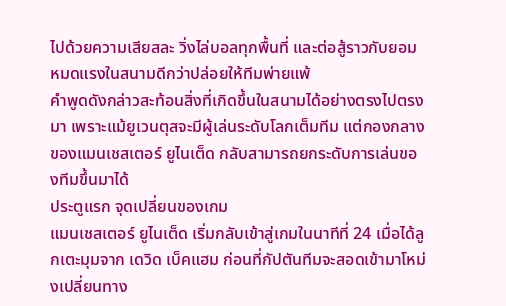ไปด้วยความเสียสละ วิ่งไล่บอลทุกพื้นที่ และต่อสู้ราวกับยอมหมดแรงในสนามดีกว่าปล่อยให้ทีมพ่ายแพ้
คำพูดดังกล่าวสะท้อนสิ่งที่เกิดขึ้นในสนามได้อย่างตรงไปตรงมา เพราะแม้ยูเวนตุสจะมีผู้เล่นระดับโลกเต็มทีม แต่กองกลางของแมนเชสเตอร์ ยูไนเต็ด กลับสามารถยกระดับการเล่นของทีมขึ้นมาได้
ประตูแรก จุดเปลี่ยนของเกม
แมนเชสเตอร์ ยูไนเต็ด เริ่มกลับเข้าสู่เกมในนาทีที่ 24 เมื่อได้ลูกเตะมุมจาก เดวิด เบ็คแฮม ก่อนที่กัปตันทีมจะสอดเข้ามาโหม่งเปลี่ยนทาง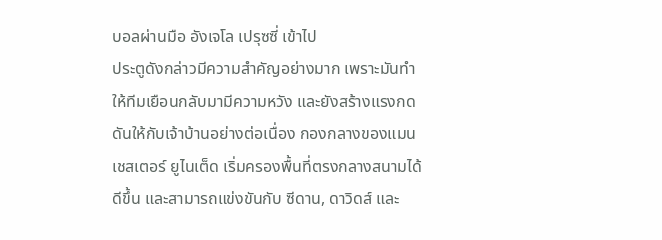บอลผ่านมือ อังเจโล เปรุซซี่ เข้าไป
ประตูดังกล่าวมีความสำคัญอย่างมาก เพราะมันทำให้ทีมเยือนกลับมามีความหวัง และยังสร้างแรงกดดันให้กับเจ้าบ้านอย่างต่อเนื่อง กองกลางของแมนเชสเตอร์ ยูไนเต็ด เริ่มครองพื้นที่ตรงกลางสนามได้ดีขึ้น และสามารถแข่งขันกับ ซีดาน, ดาวิดส์ และ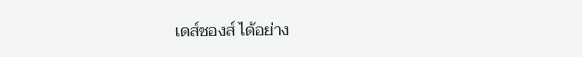เดส์ชองส์ ได้อย่าง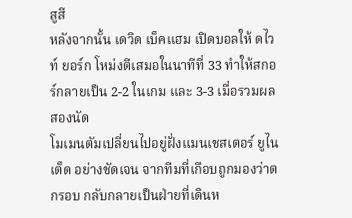สูสี
หลังจากนั้น เดวิด เบ็คแฮม เปิดบอลให้ ดไวท์ ยอร์ก โหม่งตีเสมอในนาทีที่ 33 ทำให้สกอร์กลายเป็น 2-2 ในเกม และ 3-3 เมื่อรวมผลสองนัด
โมเมนตัมเปลี่ยนไปอยู่ฝั่งแมนเชสเตอร์ ยูไนเต็ด อย่างชัดเจน จากทีมที่เกือบถูกมองว่าตกรอบ กลับกลายเป็นฝ่ายที่เดินห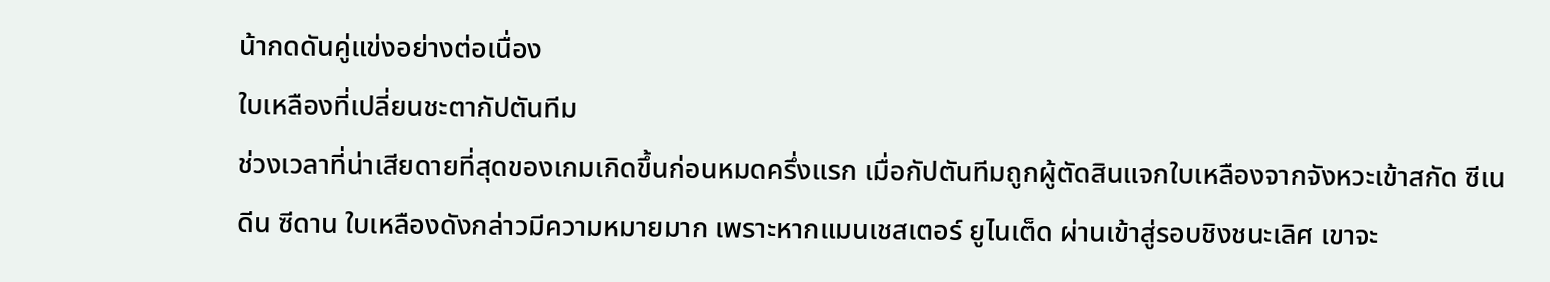น้ากดดันคู่แข่งอย่างต่อเนื่อง
ใบเหลืองที่เปลี่ยนชะตากัปตันทีม
ช่วงเวลาที่น่าเสียดายที่สุดของเกมเกิดขึ้นก่อนหมดครึ่งแรก เมื่อกัปตันทีมถูกผู้ตัดสินแจกใบเหลืองจากจังหวะเข้าสกัด ซีเนดีน ซีดาน ใบเหลืองดังกล่าวมีความหมายมาก เพราะหากแมนเชสเตอร์ ยูไนเต็ด ผ่านเข้าสู่รอบชิงชนะเลิศ เขาจะ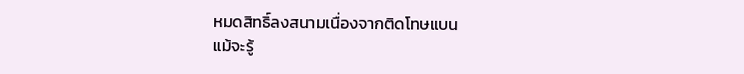หมดสิทธิ์ลงสนามเนื่องจากติดโทษแบน
แม้จะรู้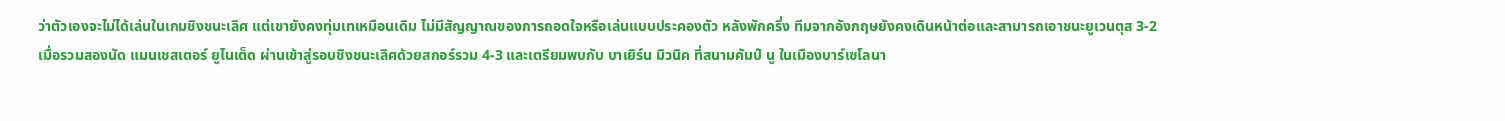ว่าตัวเองจะไม่ได้เล่นในเกมชิงชนะเลิศ แต่เขายังคงทุ่มเทเหมือนเดิม ไม่มีสัญญาณของการถอดใจหรือเล่นแบบประคองตัว หลังพักครึ่ง ทีมจากอังกฤษยังคงเดินหน้าต่อและสามารถเอาชนะยูเวนตุส 3-2
เมื่อรวมสองนัด แมนเชสเตอร์ ยูไนเต็ด ผ่านเข้าสู่รอบชิงชนะเลิศด้วยสกอร์รวม 4-3 และเตรียมพบกับ บาเยิร์น มิวนิค ที่สนามคัมป์ นู ในเมืองบาร์เซโลนา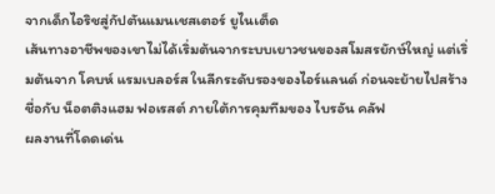จากเด็กไอริชสู่กัปตันแมนเชสเตอร์ ยูไนเต็ด
เส้นทางอาชีพของเขาไม่ได้เริ่มต้นจากระบบเยาวชนของสโมสรยักษ์ใหญ่ แต่เริ่มต้นจาก โคบห์ แรมเบลอร์ส ในลีกระดับรองของไอร์แลนด์ ก่อนจะย้ายไปสร้างชื่อกับ น็อตติงแฮม ฟอเรสต์ ภายใต้การคุมทีมของ ไบรอัน คลัฟ
ผลงานที่โดดเด่น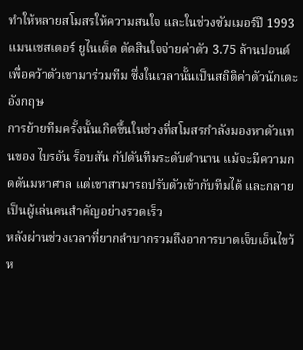ทำให้หลายสโมสรให้ความสนใจ และในช่วงซัมเมอร์ปี 1993 แมนเชสเตอร์ ยูไนเต็ด ตัดสินใจจ่ายค่าตัว 3.75 ล้านปอนด์เพื่อคว้าตัวเขามาร่วมทีม ซึ่งในเวลานั้นเป็นสถิติค่าตัวนักเตะอังกฤษ
การย้ายทีมครั้งนั้นเกิดขึ้นในช่วงที่สโมสรกำลังมองหาตัวแทนของ ไบรอัน ร็อบสัน กัปตันทีมระดับตำนาน แม้จะมีความกดดันมหาศาล แต่เขาสามารถปรับตัวเข้ากับทีมได้ และกลายเป็นผู้เล่นคนสำคัญอย่างรวดเร็ว
หลังผ่านช่วงเวลาที่ยากลำบากรวมถึงอาการบาดเจ็บเอ็นไขว้ห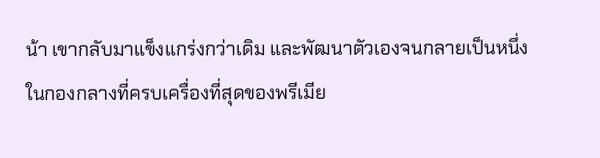น้า เขากลับมาแข็งแกร่งกว่าเดิม และพัฒนาตัวเองจนกลายเป็นหนึ่งในกองกลางที่ครบเครื่องที่สุดของพรีเมีย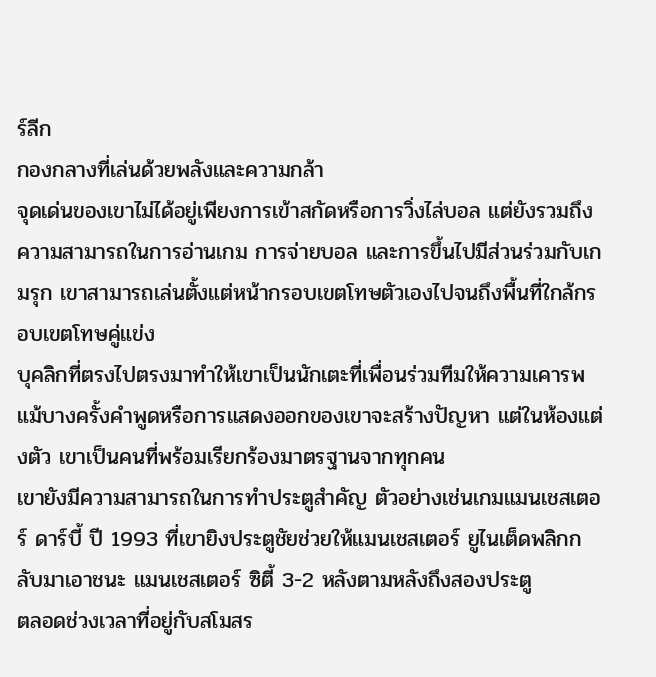ร์ลีก
กองกลางที่เล่นด้วยพลังและความกล้า
จุดเด่นของเขาไม่ได้อยู่เพียงการเข้าสกัดหรือการวิ่งไล่บอล แต่ยังรวมถึงความสามารถในการอ่านเกม การจ่ายบอล และการขึ้นไปมีส่วนร่วมกับเกมรุก เขาสามารถเล่นตั้งแต่หน้ากรอบเขตโทษตัวเองไปจนถึงพื้นที่ใกล้กรอบเขตโทษคู่แข่ง
บุคลิกที่ตรงไปตรงมาทำให้เขาเป็นนักเตะที่เพื่อนร่วมทีมให้ความเคารพ แม้บางครั้งคำพูดหรือการแสดงออกของเขาจะสร้างปัญหา แต่ในห้องแต่งตัว เขาเป็นคนที่พร้อมเรียกร้องมาตรฐานจากทุกคน
เขายังมีความสามารถในการทำประตูสำคัญ ตัวอย่างเช่นเกมแมนเชสเตอร์ ดาร์บี้ ปี 1993 ที่เขายิงประตูชัยช่วยให้แมนเชสเตอร์ ยูไนเต็ดพลิกกลับมาเอาชนะ แมนเชสเตอร์ ซิตี้ 3-2 หลังตามหลังถึงสองประตู
ตลอดช่วงเวลาที่อยู่กับสโมสร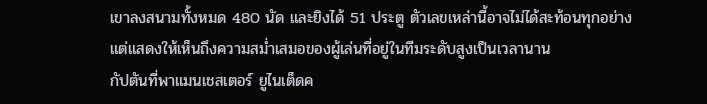เขาลงสนามทั้งหมด 480 นัด และยิงได้ 51 ประตู ตัวเลขเหล่านี้อาจไม่ได้สะท้อนทุกอย่าง แต่แสดงให้เห็นถึงความสม่ำเสมอของผู้เล่นที่อยู่ในทีมระดับสูงเป็นเวลานาน
กัปตันที่พาแมนเชสเตอร์ ยูไนเต็ดค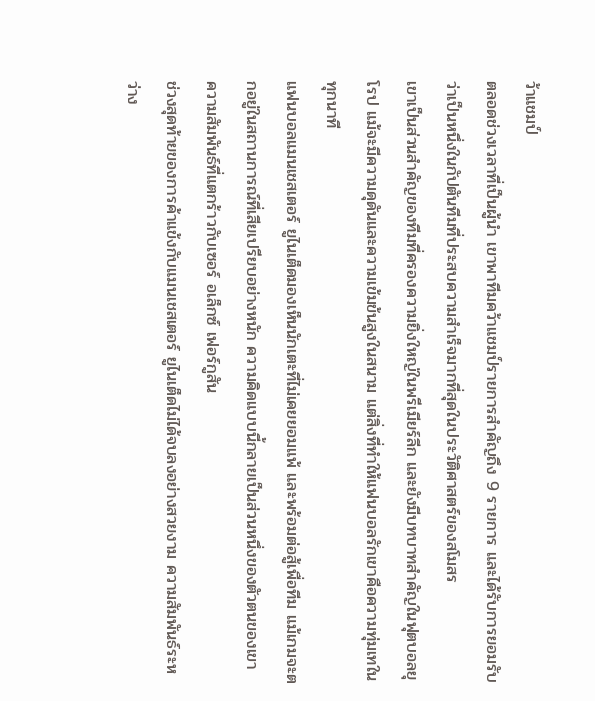ว้าแชมป์
ตลอดช่วงเวลาที่เป็นผู้นำ เขาพาทีมคว้าแชมป์รายการสำคัญถึง 9 รายการ และได้รับการยอมรับว่าเป็นหนึ่งในกัปตันทีมที่ประสบความสำเร็จมากที่สุดในประวัติศาสตร์ของสโมสร
เขาเป็นส่วนสำคัญของทีมที่ครองความยิ่งใหญ่ในพรีเมียร์ลีก และยังมีบทบาทสำคัญในฟุตบอลยุโรป แม้จะมีความดุดันและความเข้มข้นสูงในสนาม แต่สิ่งที่ทำให้แฟนบอลรักเขาคือความทุ่มเทในทุกนาที
แฟนบอลแมนเชสเตอร์ ยูไนเต็ดมองเห็นนักเตะที่ไม่เคยยอมแพ้ และพร้อมต่อสู้เพื่อทีม แม้เกมจะตกอยู่ในสถานการณ์ที่เสียเปรียบอย่างหนัก ความคิดแบบนี้กลายเป็นส่วนหนึ่งของตัวตนของเขา
ความสัมพันธ์ที่แตกร้าวกับเซอร์ อเล็กซ์ เฟอร์กูสัน
ช่วงสุดท้ายของการค้าแข้งกับแมนเชสเตอร์ ยูไนเต็ดไม่ได้จบลงอย่างสวยงาม ความสัมพันธ์ระหว่าง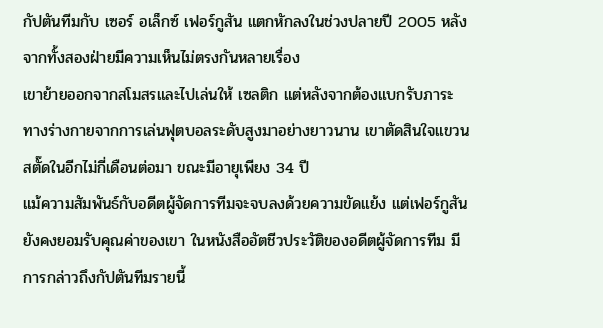กัปตันทีมกับ เซอร์ อเล็กซ์ เฟอร์กูสัน แตกหักลงในช่วงปลายปี 2005 หลังจากทั้งสองฝ่ายมีความเห็นไม่ตรงกันหลายเรื่อง
เขาย้ายออกจากสโมสรและไปเล่นให้ เซลติก แต่หลังจากต้องแบกรับภาระทางร่างกายจากการเล่นฟุตบอลระดับสูงมาอย่างยาวนาน เขาตัดสินใจแขวนสตั๊ดในอีกไม่กี่เดือนต่อมา ขณะมีอายุเพียง 34 ปี
แม้ความสัมพันธ์กับอดีตผู้จัดการทีมจะจบลงด้วยความขัดแย้ง แต่เฟอร์กูสันยังคงยอมรับคุณค่าของเขา ในหนังสืออัตชีวประวัติของอดีตผู้จัดการทีม มีการกล่าวถึงกัปตันทีมรายนี้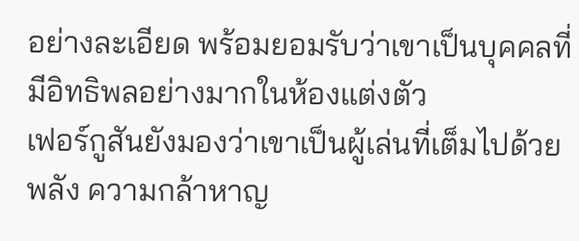อย่างละเอียด พร้อมยอมรับว่าเขาเป็นบุคคลที่มีอิทธิพลอย่างมากในห้องแต่งตัว
เฟอร์กูสันยังมองว่าเขาเป็นผู้เล่นที่เต็มไปด้วยพลัง ความกล้าหาญ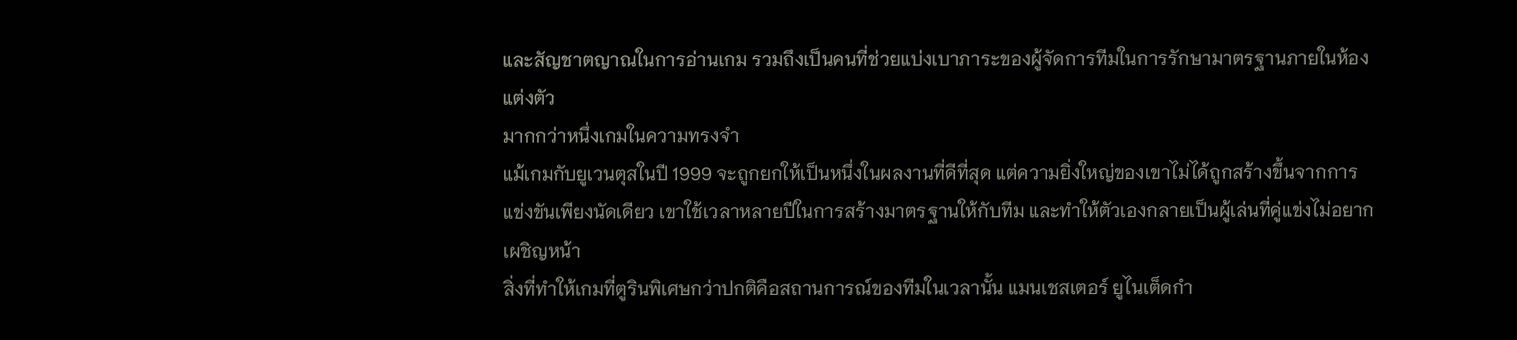และสัญชาตญาณในการอ่านเกม รวมถึงเป็นคนที่ช่วยแบ่งเบาภาระของผู้จัดการทีมในการรักษามาตรฐานภายในห้องแต่งตัว
มากกว่าหนึ่งเกมในความทรงจำ
แม้เกมกับยูเวนตุสในปี 1999 จะถูกยกให้เป็นหนึ่งในผลงานที่ดีที่สุด แต่ความยิ่งใหญ่ของเขาไม่ได้ถูกสร้างขึ้นจากการแข่งขันเพียงนัดเดียว เขาใช้เวลาหลายปีในการสร้างมาตรฐานให้กับทีม และทำให้ตัวเองกลายเป็นผู้เล่นที่คู่แข่งไม่อยากเผชิญหน้า
สิ่งที่ทำให้เกมที่ตูรินพิเศษกว่าปกติคือสถานการณ์ของทีมในเวลานั้น แมนเชสเตอร์ ยูไนเต็ดกำ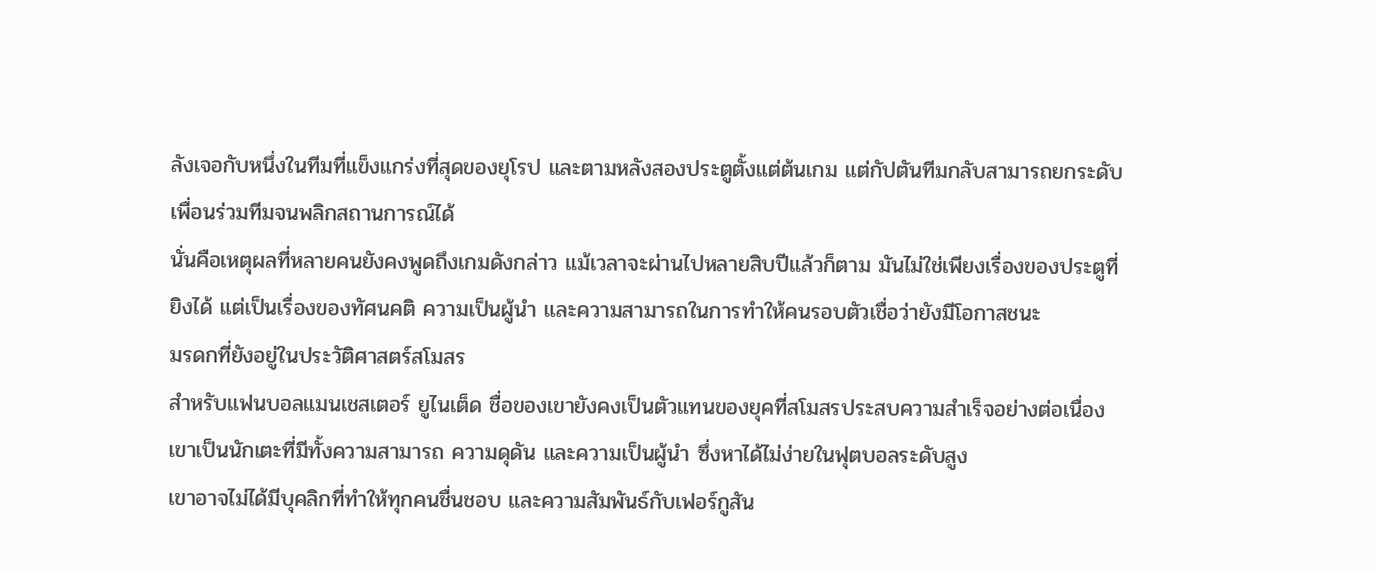ลังเจอกับหนึ่งในทีมที่แข็งแกร่งที่สุดของยุโรป และตามหลังสองประตูตั้งแต่ต้นเกม แต่กัปตันทีมกลับสามารถยกระดับเพื่อนร่วมทีมจนพลิกสถานการณ์ได้
นั่นคือเหตุผลที่หลายคนยังคงพูดถึงเกมดังกล่าว แม้เวลาจะผ่านไปหลายสิบปีแล้วก็ตาม มันไม่ใช่เพียงเรื่องของประตูที่ยิงได้ แต่เป็นเรื่องของทัศนคติ ความเป็นผู้นำ และความสามารถในการทำให้คนรอบตัวเชื่อว่ายังมีโอกาสชนะ
มรดกที่ยังอยู่ในประวัติศาสตร์สโมสร
สำหรับแฟนบอลแมนเชสเตอร์ ยูไนเต็ด ชื่อของเขายังคงเป็นตัวแทนของยุคที่สโมสรประสบความสำเร็จอย่างต่อเนื่อง เขาเป็นนักเตะที่มีทั้งความสามารถ ความดุดัน และความเป็นผู้นำ ซึ่งหาได้ไม่ง่ายในฟุตบอลระดับสูง
เขาอาจไม่ได้มีบุคลิกที่ทำให้ทุกคนชื่นชอบ และความสัมพันธ์กับเฟอร์กูสัน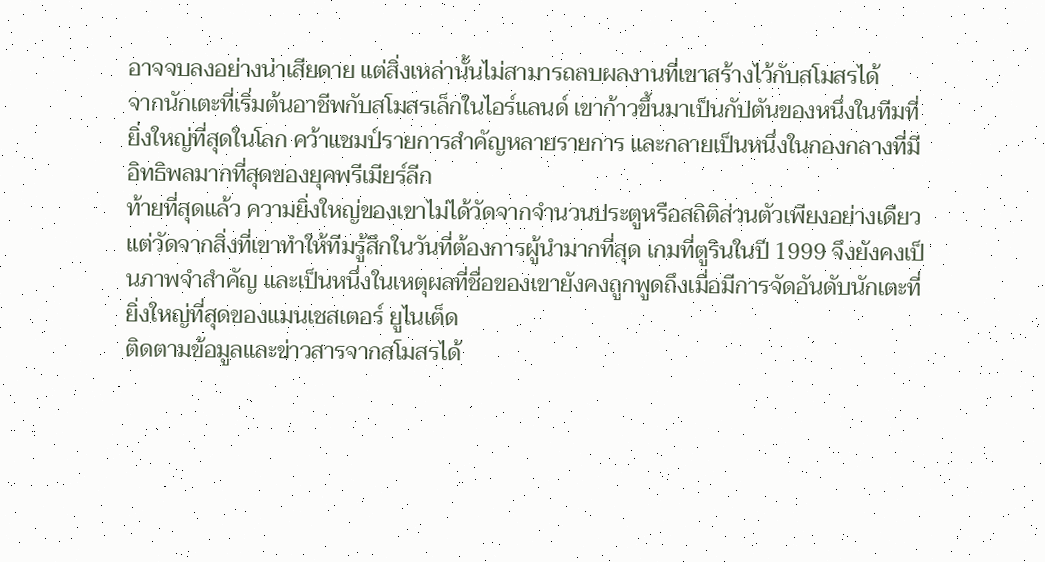อาจจบลงอย่างน่าเสียดาย แต่สิ่งเหล่านั้นไม่สามารถลบผลงานที่เขาสร้างไว้กับสโมสรได้
จากนักเตะที่เริ่มต้นอาชีพกับสโมสรเล็กในไอร์แลนด์ เขาก้าวขึ้นมาเป็นกัปตันของหนึ่งในทีมที่ยิ่งใหญ่ที่สุดในโลก คว้าแชมป์รายการสำคัญหลายรายการ และกลายเป็นหนึ่งในกองกลางที่มีอิทธิพลมากที่สุดของยุคพรีเมียร์ลีก
ท้ายที่สุดแล้ว ความยิ่งใหญ่ของเขาไม่ได้วัดจากจำนวนประตูหรือสถิติส่วนตัวเพียงอย่างเดียว แต่วัดจากสิ่งที่เขาทำให้ทีมรู้สึกในวันที่ต้องการผู้นำมากที่สุด เกมที่ตูรินในปี 1999 จึงยังคงเป็นภาพจำสำคัญ และเป็นหนึ่งในเหตุผลที่ชื่อของเขายังคงถูกพูดถึงเมื่อมีการจัดอันดับนักเตะที่ยิ่งใหญ่ที่สุดของแมนเชสเตอร์ ยูไนเต็ด
ติดตามข้อมูลและข่าวสารจากสโมสรได้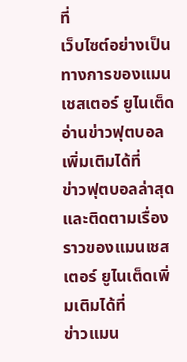ที่
เว็บไซต์อย่างเป็นทางการของแมนเชสเตอร์ ยูไนเต็ด
อ่านข่าวฟุตบอลเพิ่มเติมได้ที่
ข่าวฟุตบอลล่าสุด
และติดตามเรื่องราวของแมนเชสเตอร์ ยูไนเต็ดเพิ่มเติมได้ที่
ข่าวแมน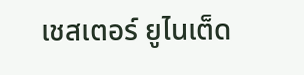เชสเตอร์ ยูไนเต็ด